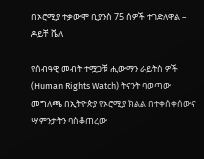በኦሮሚያ ተቃውሞ ቢያንስ 75 ሰዎች ተገድለዋል – ዶይቸ ቬለ

የሰብዓዊ መብት ተሟጋቹ ሒውማን ራይትስ ዎች (Human Rights Watch) ትናንት ባወጣው መግለጫ በኢትዮጵያ የኦሮሚያ ክልል በተቀሰቀሰውና ሣምንታትን ባስቆጠረው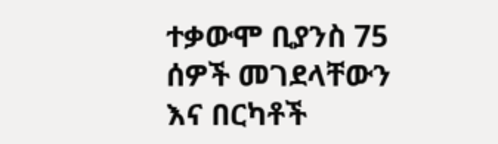ተቃውሞ ቢያንስ 75 ሰዎች መገደላቸውን እና በርካቶች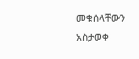መቁሰላቸውን አስታወቀ